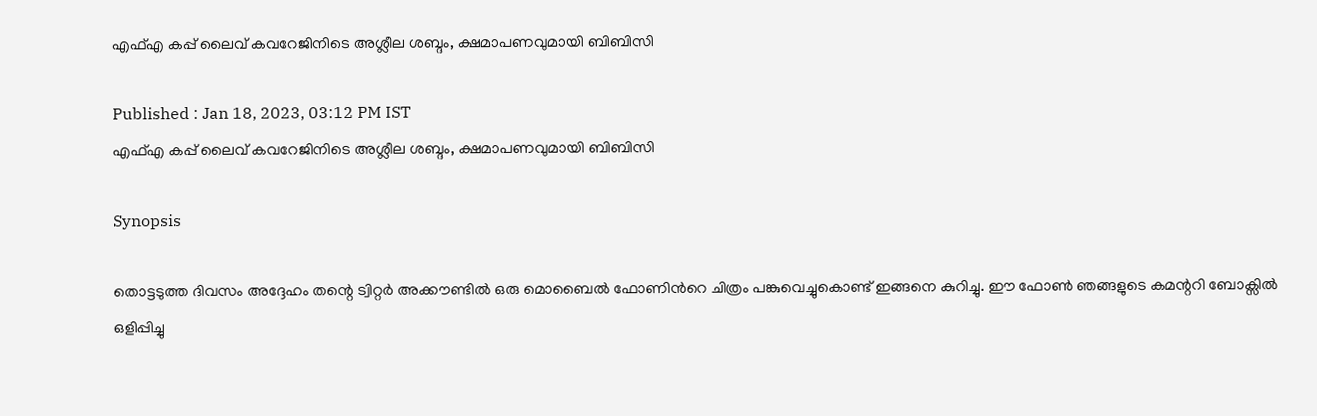എഫ്‌എ കപ്പ് ലൈവ് കവറേജിനിടെ അശ്ലീല ശബ്ദം, ക്ഷമാപണവുമായി ബിബിസി

Published : Jan 18, 2023, 03:12 PM IST
എഫ്‌എ കപ്പ് ലൈവ് കവറേജിനിടെ അശ്ലീല ശബ്ദം, ക്ഷമാപണവുമായി ബിബിസി

Synopsis

തൊട്ടടുത്ത ദിവസം അദ്ദേഹം തന്റെ ട്വിറ്റർ അക്കൗണ്ടിൽ ഒരു മൊബൈൽ ഫോണിൻറെ ചിത്രം പങ്കുവെച്ചുകൊണ്ട് ഇങ്ങനെ കുറിച്ചു. ഈ ഫോൺ ഞങ്ങളുടെ കമന്ററി ബോക്സിൽ ഒളിപ്പിച്ചു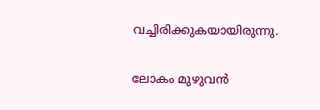വച്ചിരിക്കുകയായിരുന്നു.

ലോകം മുഴുവൻ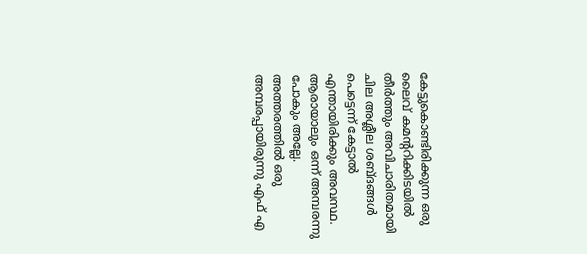കേട്ടുകൊണ്ടിരിക്കുന്ന ഒരു ലൈവ് കമന്ററിക്കിടയിൽ തീർത്തും അവിചാരിതമായി ചില അശ്ലീല ശബ്ദങ്ങൾ പെട്ടെന്ന് കേട്ടാൽ എന്തായിരിക്കും അവസ്ഥ. ആരായാലും ഒന്ന് അമ്പരന്നു പോകും അല്ലേ. അത്തരത്തിൽ ഒരു അമ്പരപ്പായിരുന്നു എഫ് എ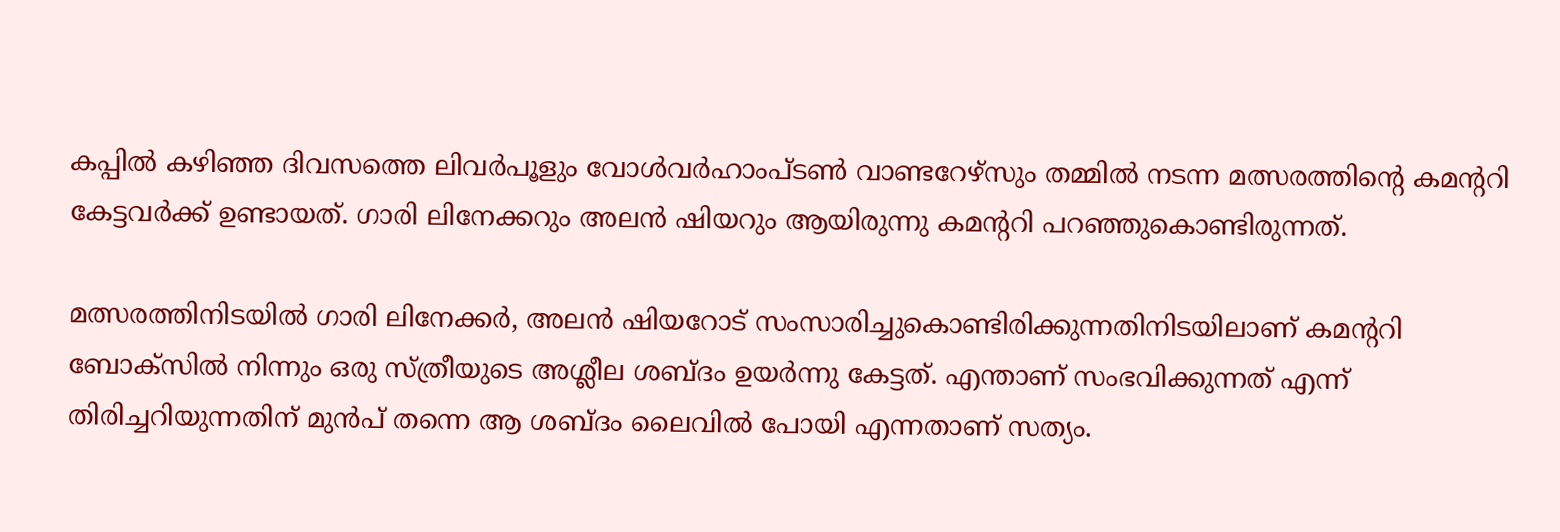കപ്പിൽ കഴിഞ്ഞ ദിവസത്തെ ലിവർപൂളും വോൾവർഹാംപ്ടൺ വാണ്ടറേഴ്സും തമ്മിൽ നടന്ന മത്സരത്തിന്റെ കമന്ററി കേട്ടവർക്ക് ഉണ്ടായത്. ഗാരി ലിനേക്കറും അലൻ ഷിയറും ആയിരുന്നു കമന്ററി പറഞ്ഞുകൊണ്ടിരുന്നത്.

മത്സരത്തിനിടയിൽ ഗാരി ലിനേക്കർ, അലൻ ഷിയറോട് സംസാരിച്ചുകൊണ്ടിരിക്കുന്നതിനിടയിലാണ് കമന്ററി ബോക്സിൽ നിന്നും ഒരു സ്ത്രീയുടെ അശ്ലീല ശബ്ദം ഉയർന്നു കേട്ടത്. എന്താണ് സംഭവിക്കുന്നത് എന്ന് തിരിച്ചറിയുന്നതിന് മുൻപ് തന്നെ ആ ശബ്ദം ലൈവിൽ പോയി എന്നതാണ് സത്യം.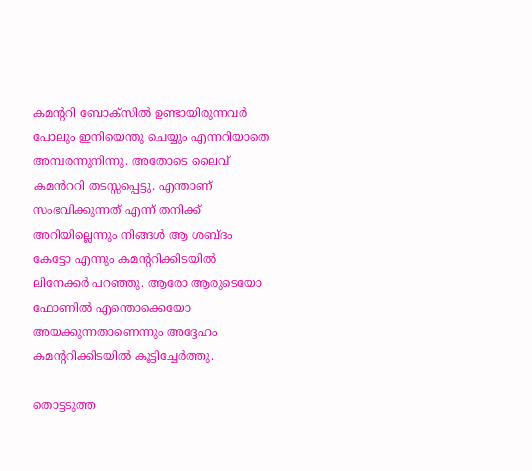കമന്ററി ബോക്സിൽ ഉണ്ടായിരുന്നവർ പോലും ഇനിയെന്തു ചെയ്യും എന്നറിയാതെ അമ്പരന്നുനിന്നു. അതോടെ ലൈവ് കമൻററി തടസ്സപ്പെട്ടു. എന്താണ് സംഭവിക്കുന്നത് എന്ന് തനിക്ക് അറിയില്ലെന്നും നിങ്ങൾ ആ ശബ്ദം കേട്ടോ എന്നും കമന്ററിക്കിടയിൽ ലിനേക്കർ പറഞ്ഞു. ആരോ ആരുടെയോ ഫോണിൽ എന്തൊക്കെയോ അയക്കുന്നതാണെന്നും അദ്ദേഹം കമന്ററിക്കിടയിൽ കൂട്ടിച്ചേർത്തു.

തൊട്ടടുത്ത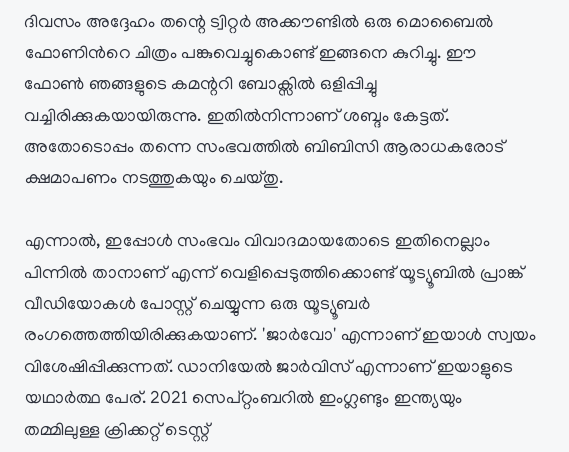ദിവസം അദ്ദേഹം തന്റെ ട്വിറ്റർ അക്കൗണ്ടിൽ ഒരു മൊബൈൽ ഫോണിൻറെ ചിത്രം പങ്കുവെച്ചുകൊണ്ട് ഇങ്ങനെ കുറിച്ചു. ഈ ഫോൺ ഞങ്ങളുടെ കമന്ററി ബോക്സിൽ ഒളിപ്പിച്ചു വച്ചിരിക്കുകയായിരുന്നു. ഇതിൽനിന്നാണ് ശബ്ദം കേട്ടത്. അതോടൊപ്പം തന്നെ സംഭവത്തിൽ ബിബിസി ആരാധകരോട് ക്ഷമാപണം നടത്തുകയും ചെയ്തു.

എന്നാൽ, ഇപ്പോൾ സംഭവം വിവാദമായതോടെ ഇതിനെല്ലാം പിന്നിൽ താനാണ് എന്ന് വെളിപ്പെടുത്തിക്കൊണ്ട് യൂട്യൂബിൽ പ്രാങ്ക് വീഡിയോകൾ പോസ്റ്റ് ചെയ്യുന്ന ഒരു യൂട്യൂബർ രംഗത്തെത്തിയിരിക്കുകയാണ്. 'ജാർവോ' എന്നാണ് ഇയാൾ സ്വയം വിശേഷിപ്പിക്കുന്നത്. ഡാനിയേൽ ജാർവിസ് എന്നാണ് ഇയാളുടെ യഥാർത്ഥ പേര്. 2021 സെപ്റ്റംബറിൽ ഇംഗ്ലണ്ടും ഇന്ത്യയും തമ്മിലുള്ള ക്രിക്കറ്റ് ടെസ്റ്റ്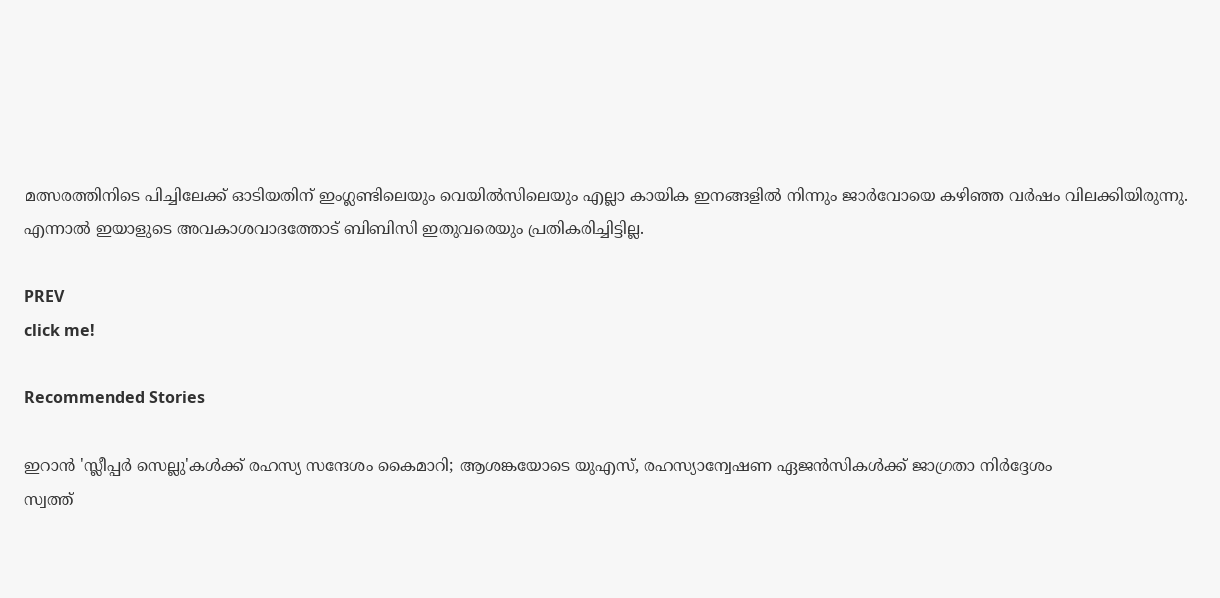മത്സരത്തിനിടെ പിച്ചിലേക്ക് ഓടിയതിന് ഇംഗ്ലണ്ടിലെയും വെയിൽസിലെയും എല്ലാ കായിക ഇനങ്ങളിൽ നിന്നും ജാർവോയെ കഴിഞ്ഞ വർഷം വിലക്കിയിരുന്നു. എന്നാൽ ഇയാളുടെ അവകാശവാദത്തോട് ബിബിസി ഇതുവരെയും പ്രതികരിച്ചിട്ടില്ല.

PREV
click me!

Recommended Stories

ഇറാൻ 'സ്ലീപ്പർ സെല്ലു'കൾക്ക് രഹസ്യ സന്ദേശം കൈമാറി; ആശങ്കയോടെ യുഎസ്, രഹസ്യാന്വേഷണ ഏജൻസികൾക്ക് ജാഗ്രതാ നിർദ്ദേശം
സ്വത്ത്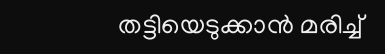തട്ടിയെടുക്കാൻ മരിച്ച്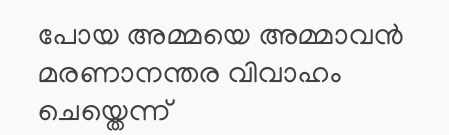പോയ അമ്മയെ അമ്മാവൻ മരണാനന്തര വിവാഹം ചെയ്തെന്ന്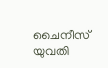ചൈനീസ് യുവതി